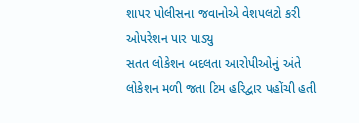શાપર પોલીસના જવાનોએ વેશપલટો કરી ઓપરેશન પાર પાડ્યુ
સતત લોકેશન બદલતા આરોપીઓનું અંતે લોકેશન મળી જતા ટિમ હરિદ્વાર પહોંચી હતી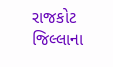રાજકોટ જિલ્લાના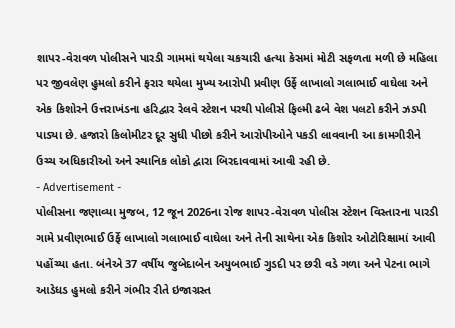શાપર-વેરાવળ પોલીસને પારડી ગામમાં થયેલા ચકચારી હત્યા કેસમાં મોટી સફળતા મળી છે મહિલા પર જીવલેણ હુમલો કરીને ફરાર થયેલા મુખ્ય આરોપી પ્રવીણ ઉર્ફે લાખાલો ગલાભાઈ વાઘેલા અને એક કિશોરને ઉત્તરાખંડના હરિદ્વાર રેલવે સ્ટેશન પરથી પોલીસે ફિલ્મી ઢબે વેશ પલટો કરીને ઝડપી પાડ્યા છે. હજારો કિલોમીટર દૂર સુધી પીછો કરીને આરોપીઓને પકડી લાવવાની આ કામગીરીને ઉચ્ચ અધિકારીઓ અને સ્થાનિક લોકો દ્વારા બિરદાવવામાં આવી રહી છે.
- Advertisement -
પોલીસના જણાવ્યા મુજબ, 12 જૂન 2026ના રોજ શાપર-વેરાવળ પોલીસ સ્ટેશન વિસ્તારના પારડી ગામે પ્રવીણભાઈ ઉર્ફે લાખાલો ગલાભાઈ વાઘેલા અને તેની સાથેના એક કિશોર ઓટોરિક્ષામાં આવી પહોંચ્યા હતા. બંનેએ 37 વર્ષીય જુબેદાબેન અયુબભાઈ ગુડદી પર છરી વડે ગળા અને પેટના ભાગે આડેધડ હુમલો કરીને ગંભીર રીતે ઇજાગ્રસ્ત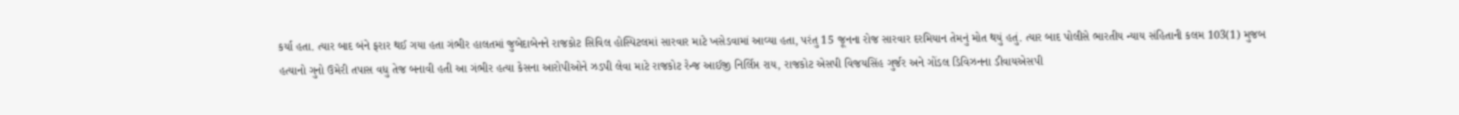કર્યા હતા. ત્યાર બાદ બંને ફરાર થઈ ગયા હતા ગંભીર હાલતમાં જુબેદાબેનને રાજકોટ સિવિલ હોસ્પિટલમાં સારવાર માટે ખસેડવામાં આવ્યા હતા, પરંતુ 15 જૂનના રોજ સારવાર દરમિયાન તેમનું મોત થયું હતું. ત્યાર બાદ પોલીસે ભારતીય ન્યાય સંહિતાની કલમ 103(1) મુજબ હત્યાનો ગુનો ઉમેરી તપાસ વધુ તેજ બનાવી હતી આ ગંભીર હત્યા કેસના આરોપીઓને ઝડપી લેવા માટે રાજકોટ રેન્જ આઈજી નિર્લિપ્ત રાય, રાજકોટ એસપી વિજયસિંહ ગુર્જર અને ગોંડલ ડિવિઝનના ડીવાયએસપી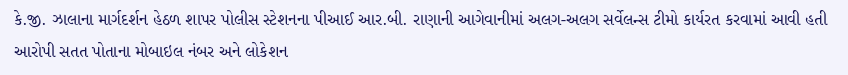કે.જી. ઝાલાના માર્ગદર્શન હેઠળ શાપર પોલીસ સ્ટેશનના પીઆઈ આર.બી. રાણાની આગેવાનીમાં અલગ-અલગ સર્વેલન્સ ટીમો કાર્યરત કરવામાં આવી હતી આરોપી સતત પોતાના મોબાઇલ નંબર અને લોકેશન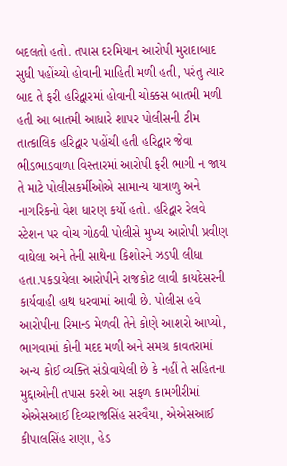બદલતો હતો. તપાસ દરમિયાન આરોપી મુરાદાબાદ સુધી પહોંચ્યો હોવાની માહિતી મળી હતી, પરંતુ ત્યાર બાદ તે ફરી હરિદ્વારમાં હોવાની ચોક્કસ બાતમી મળી હતી આ બાતમી આધારે શાપર પોલીસની ટીમ તાત્કાલિક હરિદ્વાર પહોંચી હતી હરિદ્વાર જેવા ભીડભાડવાળા વિસ્તારમાં આરોપી ફરી ભાગી ન જાય તે માટે પોલીસકર્મીઓએ સામાન્ય યાત્રાળુ અને નાગરિકનો વેશ ધારણ કર્યો હતો. હરિદ્વાર રેલવે સ્ટેશન પર વોચ ગોઠવી પોલીસે મુખ્ય આરોપી પ્રવીણ વાઘેલા અને તેની સાથેના કિશોરને ઝડપી લીધા હતા.પકડાયેલા આરોપીને રાજકોટ લાવી કાયદેસરની કાર્યવાહી હાથ ધરવામાં આવી છે. પોલીસ હવે આરોપીના રિમાન્ડ મેળવી તેને કોણે આશરો આપ્યો, ભાગવામાં કોની મદદ મળી અને સમગ્ર કાવતરામાં અન્ય કોઈ વ્યક્તિ સંડોવાયેલી છે કે નહીં તે સહિતના મુદ્દાઓની તપાસ કરશે આ સફળ કામગીરીમાં એએસઆઈ દિવ્યરાજસિંહ સરવૈયા, એએસઆઈ કીપાલસિંહ રાણા, હેડ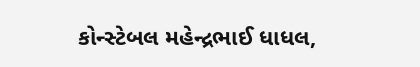કોન્સ્ટેબલ મહેન્દ્રભાઈ ધાધલ,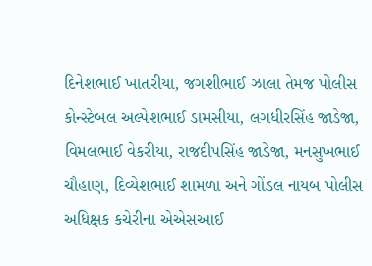દિનેશભાઈ ખાતરીયા, જગશીભાઈ ઝાલા તેમજ પોલીસ કોન્સ્ટેબલ અલ્પેશભાઈ ડામસીયા, લગધીરસિંહ જાડેજા, વિમલભાઈ વેકરીયા, રાજદીપસિંહ જાડેજા, મનસુખભાઈ ચૌહાણ, દિવ્યેશભાઈ શામળા અને ગોંડલ નાયબ પોલીસ અધિક્ષક કચેરીના એએસઆઈ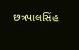છત્રપાલસિંહ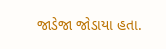જાડેજા જોડાયા હતા.